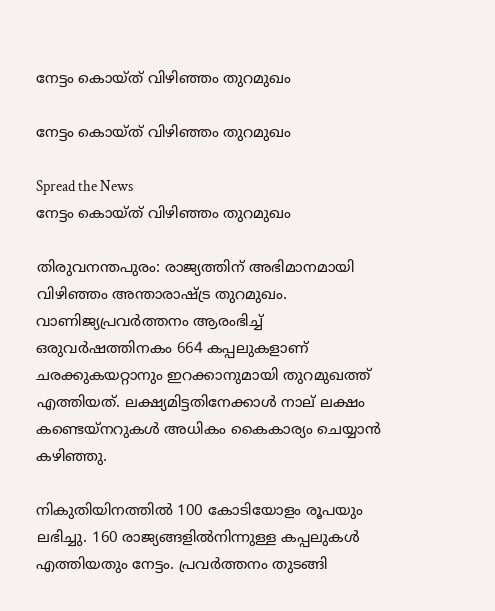നേട്ടം കൊയ്ത്‌ വിഴിഞ്ഞം തുറമുഖം

നേട്ടം കൊയ്ത്‌ വിഴിഞ്ഞം തുറമുഖം

Spread the News
നേട്ടം കൊയ്ത്‌ വിഴിഞ്ഞം തുറമുഖം

തിരുവനന്തപുരം: രാജ്യത്തിന്‌ അഭിമാനമായി വിഴിഞ്ഞം അന്താരാഷ്ട്ര തുറമുഖം. വാണിജ്യപ്രവർത്തനം ആരംഭിച്ച്‌ ഒരുവർഷത്തിനകം 664 കപ്പലുകളാണ്‌ ചരക്കുകയറ്റാനും ഇറക്കാനുമായി തുറമുഖത്ത്‌ എത്തിയത്‌. ലക്ഷ്യമിട്ടതിനേക്കാൾ നാല്‌ ലക്ഷം കണ്ടെയ്നറുകൾ അധികം കൈകാര്യം ചെയ്യാൻ കഴിഞ്ഞു.

നികുതിയിനത്തിൽ 100 കോടിയോളം രൂപയും ലഭിച്ചു. 160 രാജ്യങ്ങളിൽനിന്നുള്ള കപ്പലുകൾ എത്തിയതും നേട്ടം. പ്രവർത്തനം തുടങ്ങി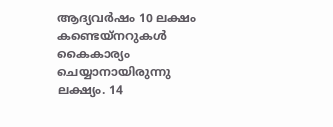ആദ്യവർഷം 10 ലക്ഷം കണ്ടെയ്നറുകൾ കൈകാര്യം ചെയ്യാനായിരുന്നു ലക്ഷ്യം. 14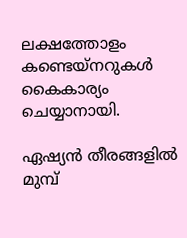ലക്ഷത്തോളം കണ്ടെയ്നറുകൾ കൈകാര്യം ചെയ്യാനായി.

ഏഷ്യൻ തീരങ്ങളിൽ മുമ്പ്‌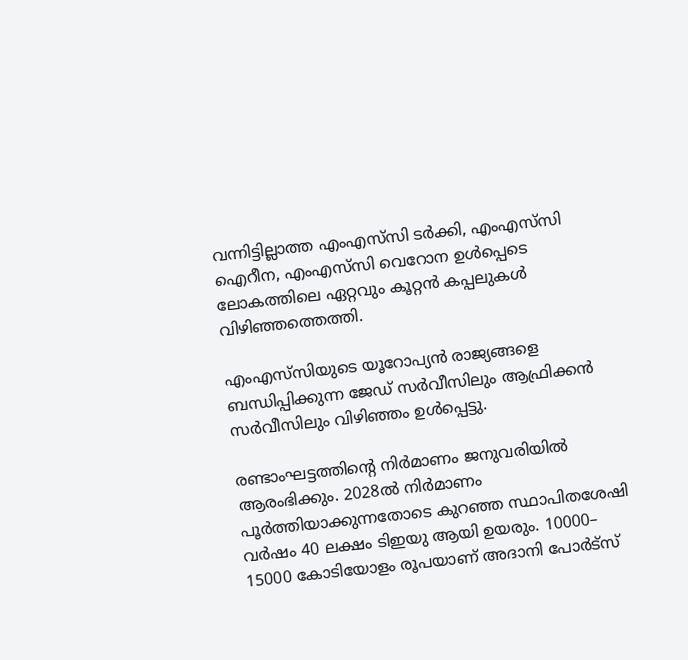വന്നിട്ടില്ലാത്ത എംഎസ്‌സി ടർക്കി, എംഎസ്‌സി ഐറീന, എംഎസ്‌സി വെറോന ഉൾപ്പെടെ ലോകത്തിലെ ഏറ്റവും കൂറ്റൻ കപ്പലുകൾ വിഴിഞ്ഞത്തെത്തി.

എംഎസ്‌സിയുടെ യൂറോപ്യൻ രാജ്യങ്ങളെ ബന്ധിപ്പിക്കുന്ന ജേഡ്‌ സർവീസിലും ആഫ്രിക്കൻ സർവീസിലും വിഴിഞ്ഞം ഉൾപ്പെട്ടു.

രണ്ടാംഘട്ടത്തിന്റെ നിർമാണം ജനുവരിയിൽ ആരംഭിക്കും. 2028ൽ നിർമാണം പൂർത്തിയാക്കുന്നതോടെ കുറഞ്ഞ സ്ഥാപിതശേഷി വർഷം 40 ലക്ഷം ടിഇയു ആയി ഉയരും. 10000– 15000 കോടിയോളം രൂപയാണ്‌ അദാനി പോർട്‌സ്‌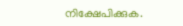നിക്ഷേപിക്കുക.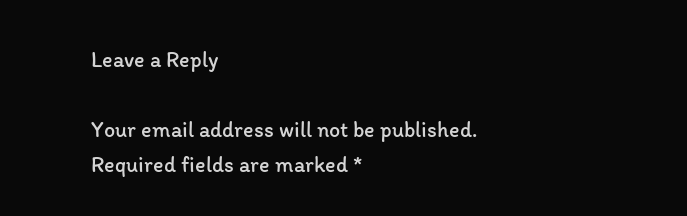Leave a Reply

Your email address will not be published. Required fields are marked *